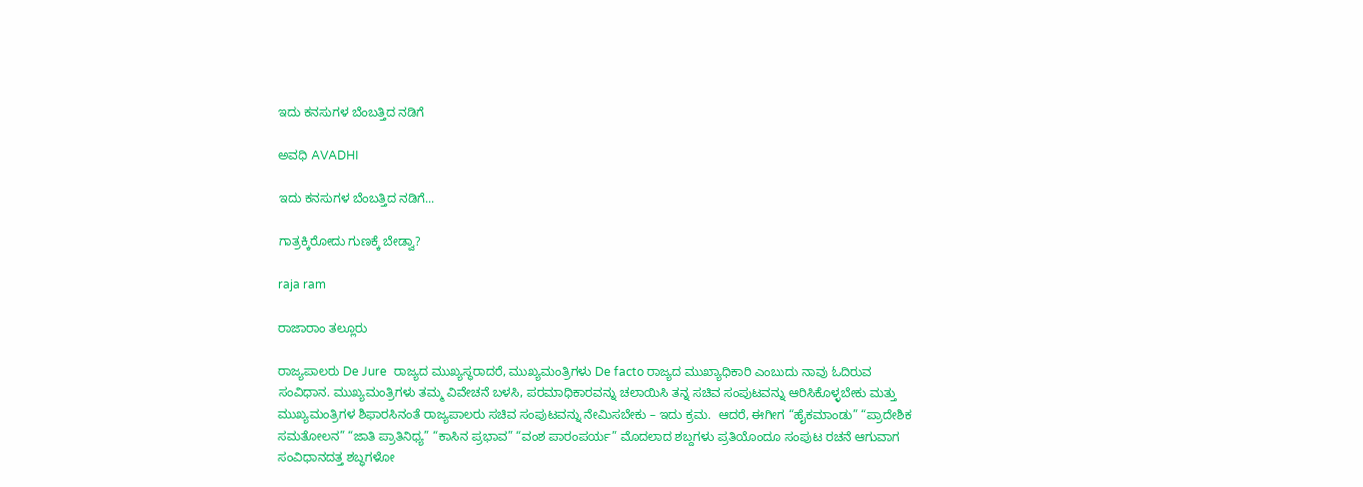ಇದು ಕನಸುಗಳ ಬೆಂಬತ್ತಿದ ನಡಿಗೆ‍

ಅವಧಿ AVADHI

ಇದು ಕನಸುಗಳ ಬೆಂಬತ್ತಿದ ನಡಿಗೆ...

ಗಾತ್ರಕ್ಕಿರೋದು ಗುಣಕ್ಕೆ ಬೇಡ್ವಾ?

raja ram

ರಾಜಾರಾಂ ತಲ್ಲೂರು

ರಾಜ್ಯಪಾಲರು De Jure  ರಾಜ್ಯದ ಮುಖ್ಯಸ್ಥರಾದರೆ, ಮುಖ್ಯಮಂತ್ರಿಗಳು De facto ರಾಜ್ಯದ ಮುಖ್ಯಾಧಿಕಾರಿ ಎಂಬುದು ನಾವು ಓದಿರುವ ಸಂವಿಧಾನ. ಮುಖ್ಯಮಂತ್ರಿಗಳು ತಮ್ಮ ವಿವೇಚನೆ ಬಳಸಿ, ಪರಮಾಧಿಕಾರವನ್ನು ಚಲಾಯಿಸಿ ತನ್ನ ಸಚಿವ ಸಂಪುಟವನ್ನು ಆರಿಸಿಕೊಳ್ಳಬೇಕು ಮತ್ತು ಮುಖ್ಯಮಂತ್ರಿಗಳ ಶಿಫಾರಸಿನಂತೆ ರಾಜ್ಯಪಾಲರು ಸಚಿವ ಸಂಪುಟವನ್ನು ನೇಮಿಸಬೇಕು – ಇದು ಕ್ರಮ.  ಆದರೆ, ಈಗೀಗ “ಹೈಕಮಾಂಡು” “ಪ್ರಾದೇಶಿಕ ಸಮತೋಲನ” “ಜಾತಿ ಪ್ರಾತಿನಿಧ್ಯ” “ಕಾಸಿನ ಪ್ರಭಾವ” “ವಂಶ ಪಾರಂಪರ್ಯ” ಮೊದಲಾದ ಶಬ್ದಗಳು ಪ್ರತಿಯೊಂದೂ ಸಂಪುಟ ರಚನೆ ಆಗುವಾಗ ಸಂವಿಧಾನದತ್ತ ಶಬ್ಧಗಳೋ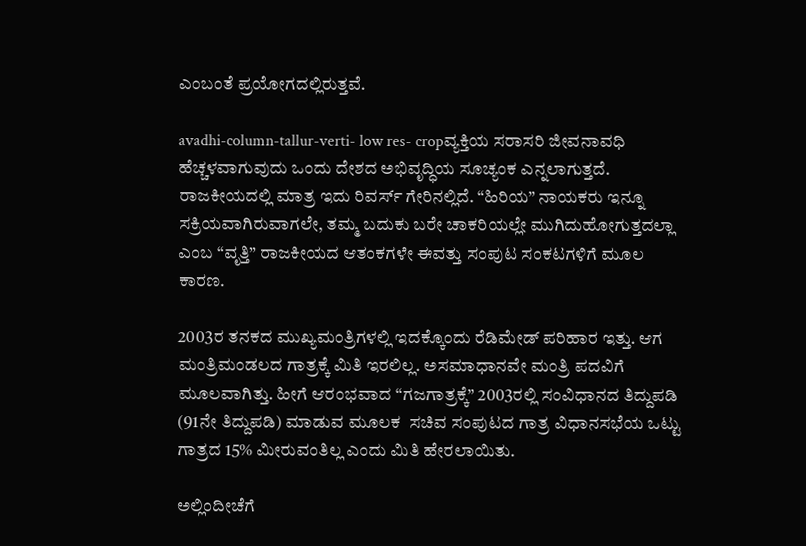ಎಂಬಂತೆ ಪ್ರಯೋಗದಲ್ಲಿರುತ್ತವೆ.

avadhi-column-tallur-verti- low res- cropವ್ಯಕ್ತಿಯ ಸರಾಸರಿ ಜೀವನಾವಧಿ ಹೆಚ್ಚಳವಾಗುವುದು ಒಂದು ದೇಶದ ಅಭಿವೃದ್ಧಿಯ ಸೂಚ್ಯಂಕ ಎನ್ನಲಾಗುತ್ತದೆ. ರಾಜಕೀಯದಲ್ಲಿ ಮಾತ್ರ ಇದು ರಿವರ್ಸ್ ಗೇರಿನಲ್ಲಿದೆ. “ಹಿರಿಯ” ನಾಯಕರು ಇನ್ನೂ ಸಕ್ರಿಯವಾಗಿರುವಾಗಲೇ, ತಮ್ಮ ಬದುಕು ಬರೇ ಚಾಕರಿಯಲ್ಲೇ ಮುಗಿದುಹೋಗುತ್ತದಲ್ಲಾ ಎಂಬ “ವೃತ್ತಿ” ರಾಜಕೀಯದ ಆತಂಕಗಳೇ ಈವತ್ತು ಸಂಪುಟ ಸಂಕಟಗಳಿಗೆ ಮೂಲ ಕಾರಣ.

2003ರ ತನಕದ ಮುಖ್ಯಮಂತ್ರಿಗಳಲ್ಲಿ ಇದಕ್ಕೊಂದು ರೆಡಿಮೇಡ್ ಪರಿಹಾರ ಇತ್ತು. ಆಗ ಮಂತ್ರಿಮಂಡಲದ ಗಾತ್ರಕ್ಕೆ ಮಿತಿ ಇರಲಿಲ್ಲ. ಅಸಮಾಧಾನವೇ ಮಂತ್ರಿ ಪದವಿಗೆ ಮೂಲವಾಗಿತ್ತು. ಹೀಗೆ ಆರಂಭವಾದ “ಗಜಗಾತ್ರಕ್ಕೆ” 2003ರಲ್ಲಿ ಸಂವಿಧಾನದ ತಿದ್ದುಪಡಿ (91ನೇ ತಿದ್ದುಪಡಿ) ಮಾಡುವ ಮೂಲಕ  ಸಚಿವ ಸಂಪುಟದ ಗಾತ್ರ ವಿಧಾನಸಭೆಯ ಒಟ್ಟು ಗಾತ್ರದ 15% ಮೀರುವಂತಿಲ್ಲ ಎಂದು ಮಿತಿ ಹೇರಲಾಯಿತು.

ಅಲ್ಲಿಂದೀಚೆಗೆ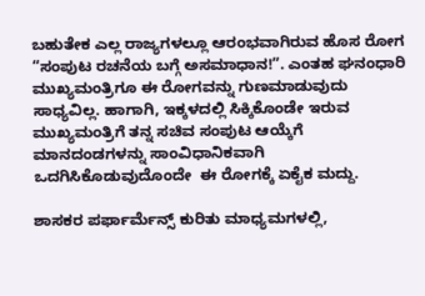ಬಹುತೇಕ ಎಲ್ಲ ರಾಜ್ಯಗಳಲ್ಲೂ ಆರಂಭವಾಗಿರುವ ಹೊಸ ರೋಗ “ಸಂಪುಟ ರಚನೆಯ ಬಗ್ಗೆ ಅಸಮಾಧಾನ!”. ಎಂತಹ ಘನಂಧಾರಿ ಮುಖ್ಯಮಂತ್ರಿಗೂ ಈ ರೋಗವನ್ನು ಗುಣಮಾಡುವುದು ಸಾಧ್ಯವಿಲ್ಲ. ಹಾಗಾಗಿ, ಇಕ್ಕಳದಲ್ಲಿ ಸಿಕ್ಕಿಕೊಂಡೇ ಇರುವ ಮುಖ್ಯಮಂತ್ರಿಗೆ ತನ್ನ ಸಚಿವ ಸಂಪುಟ ಆಯ್ಕೆಗೆ ಮಾನದಂಡಗಳನ್ನು ಸಾಂವಿಧಾನಿಕವಾಗಿ ಒದಗಿಸಿಕೊಡುವುದೊಂದೇ  ಈ ರೋಗಕ್ಕೆ ಏಕೈಕ ಮದ್ದು.

ಶಾಸಕರ ಪರ್ಫಾರ್ಮೆನ್ಸ್ ಕುರಿತು ಮಾಧ್ಯಮಗಳಲ್ಲಿ,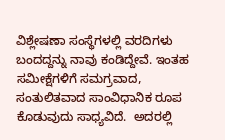ವಿಶ್ಲೇಷಣಾ ಸಂಸ್ಥೆಗಳಲ್ಲಿ ವರದಿಗಳು ಬಂದದ್ದನ್ನು ನಾವು ಕಂಡಿದ್ದೇವೆ. ಇಂತಹ ಸಮೀಕ್ಷೆಗಳಿಗೆ ಸಮಗ್ರವಾದ, ಸಂತುಲಿತವಾದ ಸಾಂವಿಧಾನಿಕ ರೂಪ ಕೊಡುವುದು ಸಾಧ್ಯವಿದೆ.  ಅದರಲ್ಲಿ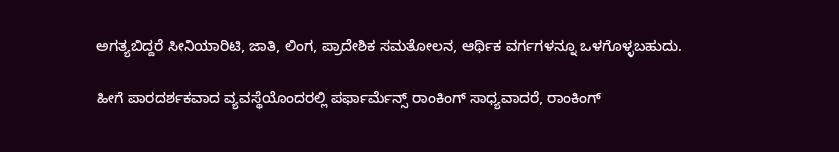ಅಗತ್ಯಬಿದ್ದರೆ ಸೀನಿಯಾರಿಟಿ, ಜಾತಿ, ಲಿಂಗ, ಪ್ರಾದೇಶಿಕ ಸಮತೋಲನ, ಆರ್ಥಿಕ ವರ್ಗಗಳನ್ನೂ ಒಳಗೊಳ್ಳಬಹುದು.

ಹೀಗೆ ಪಾರದರ್ಶಕವಾದ ವ್ಯವಸ್ಥೆಯೊಂದರಲ್ಲಿ ಪರ್ಫಾರ್ಮೆನ್ಸ್ ರಾಂಕಿಂಗ್ ಸಾಧ್ಯವಾದರೆ, ರಾಂಕಿಂಗ್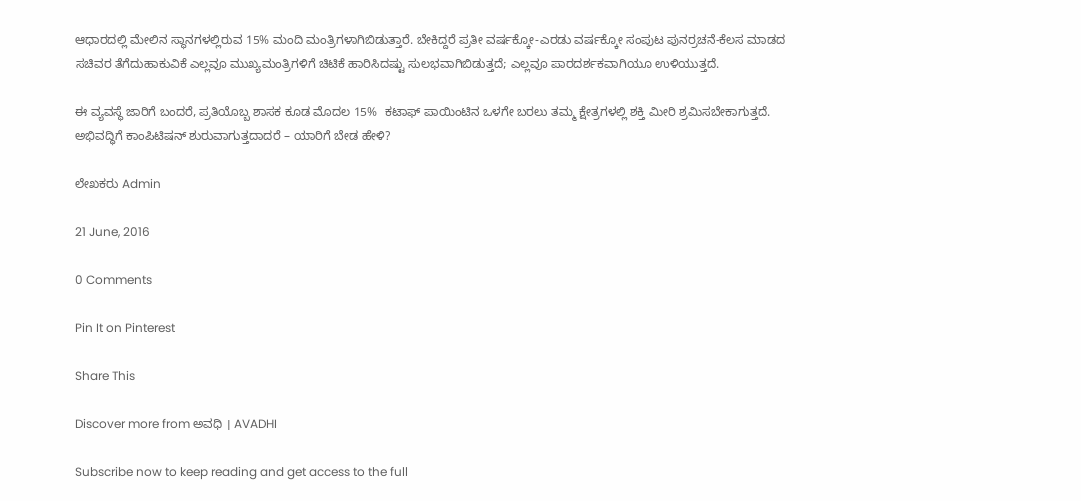ಆಧಾರದಲ್ಲಿ ಮೇಲಿನ ಸ್ಥಾನಗಳಲ್ಲಿರುವ 15% ಮಂದಿ ಮಂತ್ರಿಗಳಾಗಿಬಿಡುತ್ತಾರೆ. ಬೇಕಿದ್ದರೆ ಪ್ರತೀ ವರ್ಷಕ್ಕೋ-ಎರಡು ವರ್ಷಕ್ಕೋ ಸಂಪುಟ ಪುನರ್ರಚನೆ-ಕೆಲಸ ಮಾಡದ ಸಚಿವರ ತೆಗೆದುಹಾಕುವಿಕೆ ಎಲ್ಲವೂ ಮುಖ್ಯಮಂತ್ರಿಗಳಿಗೆ ಚಿಟಿಕೆ ಹಾರಿಸಿದಷ್ಟು ಸುಲಭವಾಗಿಬಿಡುತ್ತದೆ; ಎಲ್ಲವೂ ಪಾರದರ್ಶಕವಾಗಿಯೂ ಉಳಿಯುತ್ತದೆ.

ಈ ವ್ಯವಸ್ಥೆ ಜಾರಿಗೆ ಬಂದರೆ, ಪ್ರತಿಯೊಬ್ಬ ಶಾಸಕ ಕೂಡ ಮೊದಲ 15%  ಕಟಾಫ್ ಪಾಯಿಂಟಿನ ಒಳಗೇ ಬರಲು ತಮ್ಮ ಕ್ಷೇತ್ರಗಳಲ್ಲಿ ಶಕ್ತಿ ಮೀರಿ ಶ್ರಮಿಸಬೇಕಾಗುತ್ತದೆ. ಅಭಿವದ್ಧಿಗೆ ಕಾಂಪಿಟಿಷನ್ ಶುರುವಾಗುತ್ತದಾದರೆ – ಯಾರಿಗೆ ಬೇಡ ಹೇಳಿ?

ಲೇಖಕರು Admin

21 June, 2016

0 Comments

Pin It on Pinterest

Share This

Discover more from ಅವಧಿ । AVADHI

Subscribe now to keep reading and get access to the full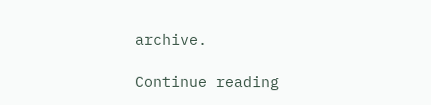archive.

Continue reading